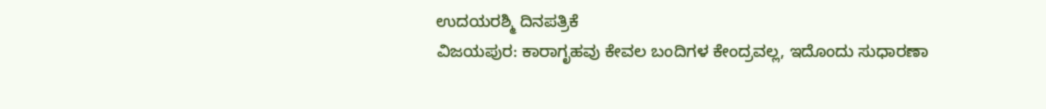ಉದಯರಶ್ಮಿ ದಿನಪತ್ರಿಕೆ
ವಿಜಯಪುರ: ಕಾರಾಗೃಹವು ಕೇವಲ ಬಂದಿಗಳ ಕೇಂದ್ರವಲ್ಲ, ಇದೊಂದು ಸುಧಾರಣಾ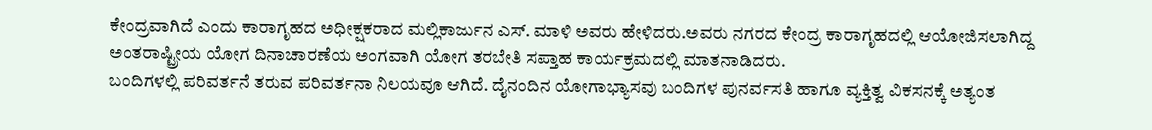ಕೇಂದ್ರವಾಗಿದೆ ಎಂದು ಕಾರಾಗೃಹದ ಅಧೀಕ್ಷಕರಾದ ಮಲ್ಲಿಕಾರ್ಜುನ ಎಸ್. ಮಾಳಿ ಅವರು ಹೇಳಿದರು.ಅವರು ನಗರದ ಕೇಂದ್ರ ಕಾರಾಗೃಹದಲ್ಲಿ ಆಯೋಜಿಸಲಾಗಿದ್ದ ಅಂತರಾಷ್ಟ್ರೀಯ ಯೋಗ ದಿನಾಚಾರಣೆಯ ಅಂಗವಾಗಿ ಯೋಗ ತರಬೇತಿ ಸಪ್ತಾಹ ಕಾರ್ಯಕ್ರಮದಲ್ಲಿ ಮಾತನಾಡಿದರು.
ಬಂದಿಗಳಲ್ಲಿ ಪರಿವರ್ತನೆ ತರುವ ಪರಿವರ್ತನಾ ನಿಲಯವೂ ಆಗಿದೆ. ದೈನಂದಿನ ಯೋಗಾಭ್ಯಾಸವು ಬಂದಿಗಳ ಪುನರ್ವಸತಿ ಹಾಗೂ ವ್ಯಕ್ತಿತ್ವ ವಿಕಸನಕ್ಕೆ ಅತ್ಯಂತ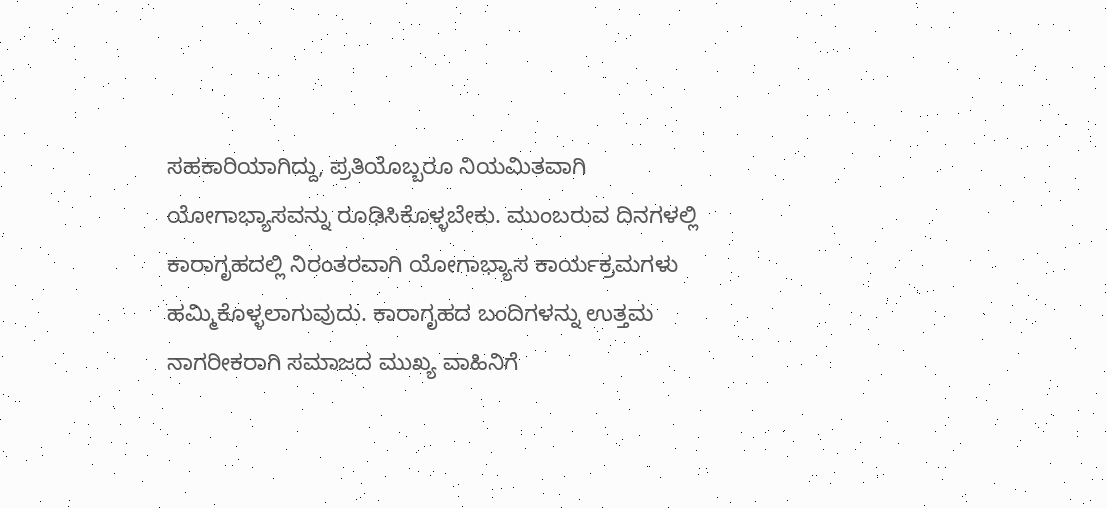ಸಹಕಾರಿಯಾಗಿದ್ದು, ಪ್ರತಿಯೊಬ್ಬರೂ ನಿಯಮಿತವಾಗಿ ಯೋಗಾಭ್ಯಾಸವನ್ನು ರೂಢಿಸಿಕೊಳ್ಳಬೇಕು. ಮುಂಬರುವ ದಿನಗಳಲ್ಲಿ ಕಾರಾಗೃಹದಲ್ಲಿ ನಿರಂತರವಾಗಿ ಯೋಗಾಭ್ಯಾಸ ಕಾರ್ಯಕ್ರಮಗಳು ಹಮ್ಮಿಕೊಳ್ಳಲಾಗುವುದು. ಕಾರಾಗೃಹದ ಬಂದಿಗಳನ್ನು ಉತ್ತಮ ನಾಗರೀಕರಾಗಿ ಸಮಾಜದ ಮುಖ್ಯ ವಾಹಿನಿಗೆ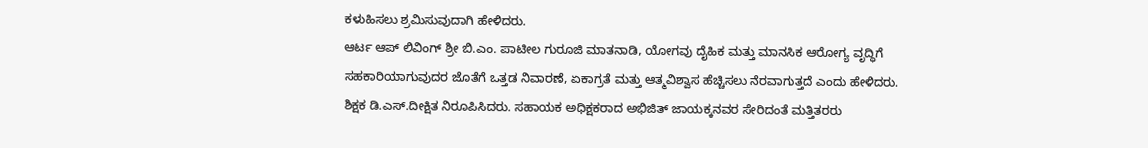ಕಳುಹಿಸಲು ಶ್ರಮಿಸುವುದಾಗಿ ಹೇಳಿದರು.
ಆರ್ಟ ಆಪ್ ಲಿವಿಂಗ್ ಶ್ರೀ ಬಿ.ಎಂ. ಪಾಟೀಲ ಗುರೂಜಿ ಮಾತನಾಡಿ, ಯೋಗವು ದೈಹಿಕ ಮತ್ತು ಮಾನಸಿಕ ಆರೋಗ್ಯ ವೃದ್ಧಿಗೆ ಸಹಕಾರಿಯಾಗುವುದರ ಜೊತೆಗೆ ಒತ್ತಡ ನಿವಾರಣೆ, ಏಕಾಗ್ರತೆ ಮತ್ತು ಆತ್ಮವಿಶ್ವಾಸ ಹೆಚ್ಚಿಸಲು ನೆರವಾಗುತ್ತದೆ ಎಂದು ಹೇಳಿದರು.
ಶಿಕ್ಷಕ ಡಿ.ಎಸ್.ದೀಕ್ಷಿತ ನಿರೂಪಿಸಿದರು. ಸಹಾಯಕ ಅಧಿಕ್ಷಕರಾದ ಅಭಿಜಿತ್ ಜಾಯಕ್ಕನವರ ಸೇರಿದಂತೆ ಮತ್ತಿತರರು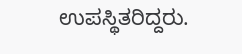ಉಪಸ್ಥಿತರಿದ್ದರು.